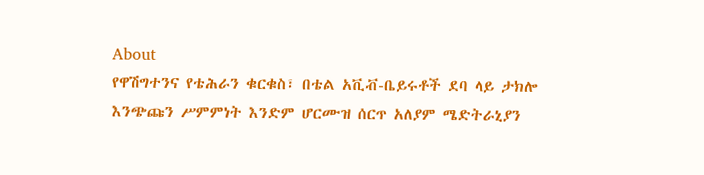About
የዋሽግተንና የቴሕራን ቁርቁስ፣ በቴል አቪቭ-ቤይሩቶች ደባ ላይ ታክሎ እንጭጩን ሥምምነት እንድም ሆርሙዝ ሰርጥ አለያም ሜድትራኒያን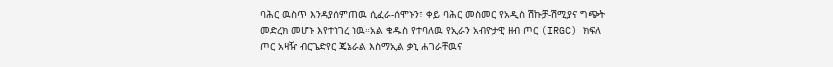ባሕር ዉስጥ እንዳያሰምጠዉ ሲፈራ-ሰሞኑን፣ ቀይ ባሕር መስመር የአዲስ ሽኩቻ-ሽሚያና ግጭት መድረክ መሆኑ እየተነገረ ነዉ።አል ቁዱስ የተባለዉ የኢራን አብዮታዊ ዘብ ጦር (IRGC) ክፍለ ጦር አዛዥ ብርጌድየር ጄኔራል እስማኢል ቃኒ ሐገራቸዉና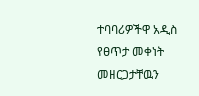ተባባሪዎችዋ አዲስ የፀጥታ መቀነት መዘርጋታቸዉን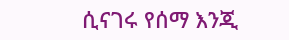ሲናገሩ የሰማ እንጂ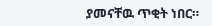ያመናቸዉ ጥቂት ነበር።